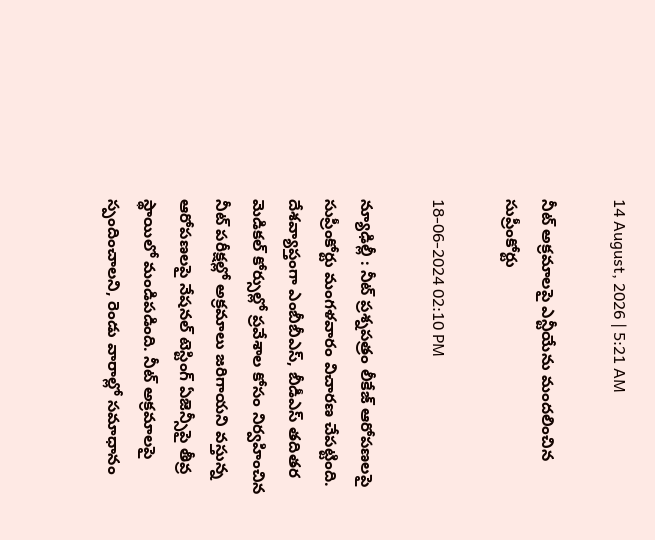14 August, 2026 | 5:21 AM

నీట్ అక్రమాలపై ఎన్టీయేను మందలించిన సుప్రీంకోర్టు

18-06-2024 02:10 PM

న్యూఢిల్లీ : నీట్ ప్రశ్నపత్రం లీకేజ్ ఆరోపణలపై సుప్రీంకోర్టు మంగళవారం విచారణ చేపట్టింది. దేశవ్యాప్తంగా ఎంబీబీఎస్, బీడీఎస్ తదితర మెడికల్ కోర్సుల్లో ప్రవేశాల కోసం నిర్వహించిన నీట్ పరీక్షల్లో అక్రమాలు జరిగాయని వస్తున్న ఆరోపణలపై నేషనల్ టెస్టింగ్ ఏజెన్సీపై తీవ్ర స్థాయిలో మండిపడింది. నీట్ అక్రమాలపై స్పందించాలని, రెండు వారాల్లో సమాధానం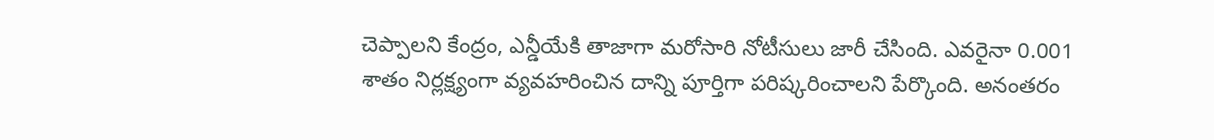చెప్పాలని కేంద్రం, ఎన్డీయేకి తాజాగా మరోసారి నోటీసులు జారీ చేసింది. ఎవరైనా 0.001 శాతం నిర్లక్ష్యంగా వ్యవహరించిన దాన్ని పూర్తిగా పరిష్కరించాలని పేర్కొంది. అనంతరం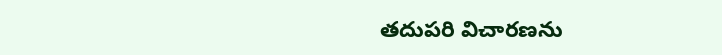తదుపరి విచారణను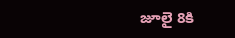జూలై 8కి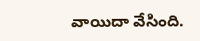వాయిదా వేసింది.